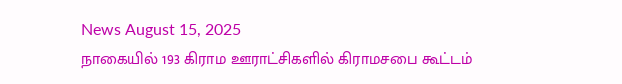News August 15, 2025
நாகையில் 193 கிராம ஊராட்சிகளில் கிராமசபை கூட்டம்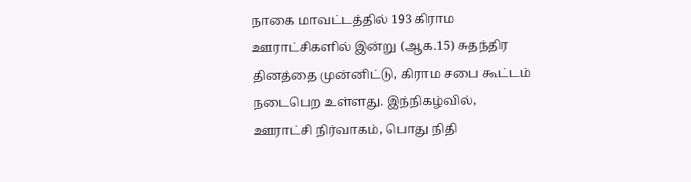நாகை மாவட்டத்தில் 193 கிராம ஊராட்சிகளில் இன்று (ஆக.15) சுதந்திர தினத்தை முன்னிட்டு, கிராம சபை கூட்டம் நடைபெற உள்ளது. இந்நிகழ்வில், ஊராட்சி நிர்வாகம், பொது நிதி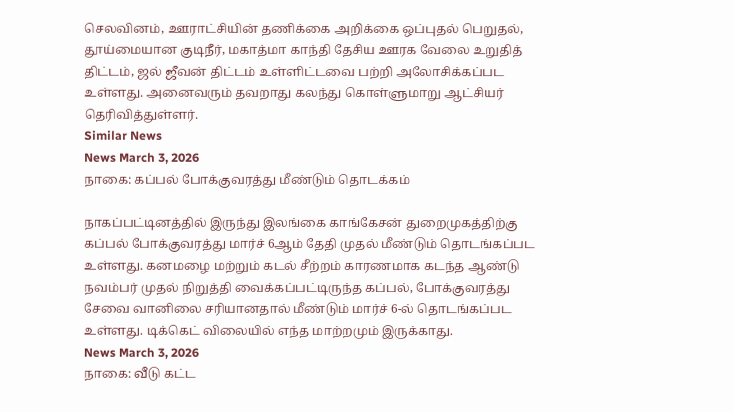செலவினம், ஊராட்சியின் தணிக்கை அறிக்கை ஒப்புதல் பெறுதல், தூய்மையான குடிநீர், மகாத்மா காந்தி தேசிய ஊரக வேலை உறுதித் திட்டம், ஜல் ஜீவன் திட்டம் உள்ளிட்டவை பற்றி அலோசிக்கப்பட உள்ளது. அனைவரும் தவறாது கலந்து கொள்ளுமாறு ஆட்சியர் தெரிவித்துள்ளர்.
Similar News
News March 3, 2026
நாகை: கப்பல் போக்குவரத்து மீண்டும் தொடக்கம்

நாகப்பட்டினத்தில் இருந்து இலங்கை காங்கேசன் துறைமுகத்திற்கு கப்பல் போக்குவரத்து மார்ச் 6ஆம் தேதி முதல் மீண்டும் தொடங்கப்பட உள்ளது. கனமழை மற்றும் கடல் சீற்றம் காரணமாக கடந்த ஆண்டு நவம்பர் முதல் நிறுத்தி வைக்கப்பட்டிருந்த கப்பல், போக்குவரத்து சேவை வானிலை சரியானதால் மீண்டும் மார்ச் 6-ல் தொடங்கப்பட உள்ளது. டிக்கெட் விலையில் எந்த மாற்றமும் இருக்காது.
News March 3, 2026
நாகை: வீடு கட்ட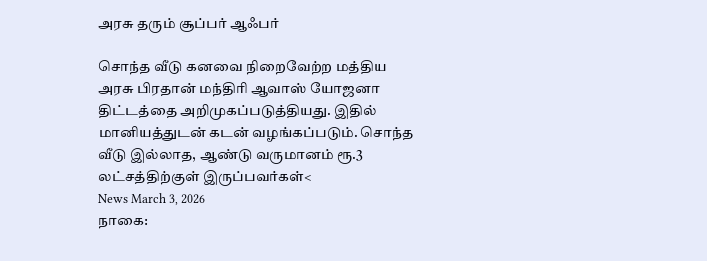அரசு தரும் சூப்பர் ஆஃபர்

சொந்த வீடு கனவை நிறைவேற்ற மத்திய அரசு பிரதான் மந்திரி ஆவாஸ் யோஜனா திட்டத்தை அறிமுகப்படுத்தியது. இதில் மானியத்துடன் கடன் வழங்கப்படும். சொந்த வீடு இல்லாத, ஆண்டு வருமானம் ரூ.3 லட்சத்திற்குள் இருப்பவர்கள்<
News March 3, 2026
நாகை: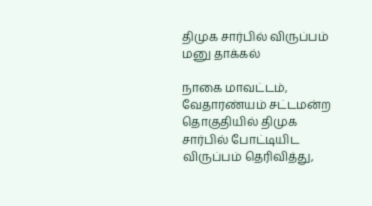திமுக சார்பில் விருப்பம் மனு தாக்கல்

நாகை மாவட்டம், வேதாரண்யம் சட்டமன்ற தொகுதியில் திமுக சார்பில் போட்டியிட விருப்பம் தெரிவித்து,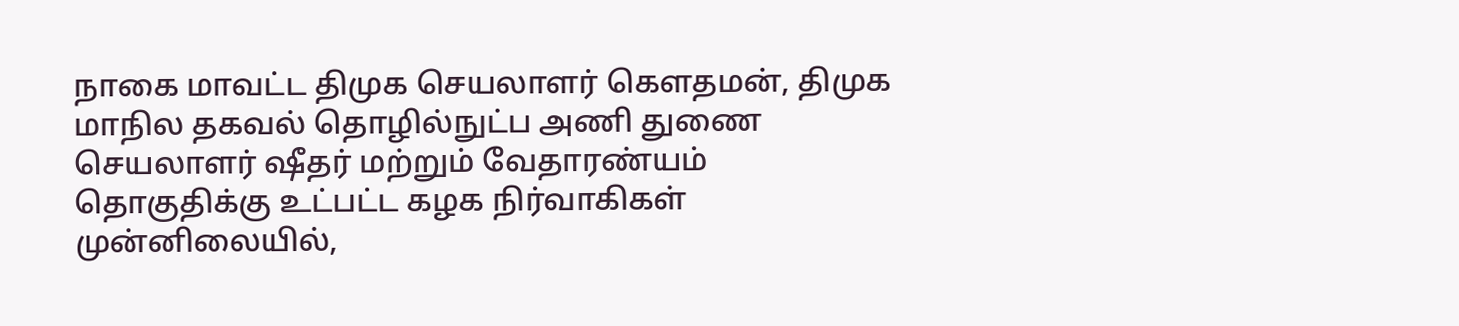நாகை மாவட்ட திமுக செயலாளர் கௌதமன், திமுக மாநில தகவல் தொழில்நுட்ப அணி துணை செயலாளர் ஷீதர் மற்றும் வேதாரண்யம் தொகுதிக்கு உட்பட்ட கழக நிர்வாகிகள் முன்னிலையில்,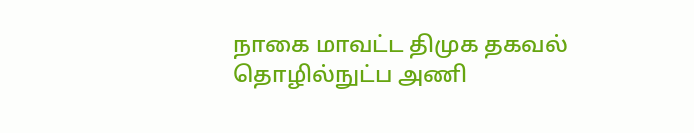நாகை மாவட்ட திமுக தகவல் தொழில்நுட்ப அணி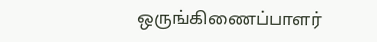ஒருங்கிணைப்பாளர்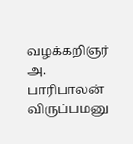வழக்கறிஞர் அ. பாரிபாலன் விருப்பமனு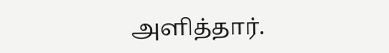அளித்தார்.